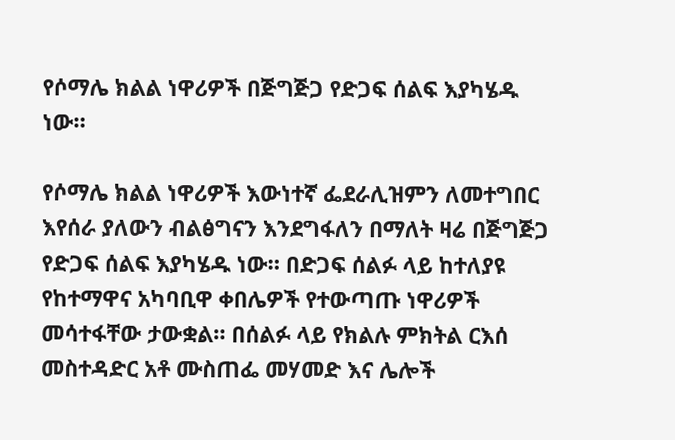የሶማሌ ክልል ነዋሪዎች በጅግጅጋ የድጋፍ ሰልፍ እያካሄዱ ነው።

የሶማሌ ክልል ነዋሪዎች እውነተኛ ፌደራሊዝምን ለመተግበር እየሰራ ያለውን ብልፅግናን እንደግፋለን በማለት ዛሬ በጅግጅጋ የድጋፍ ሰልፍ እያካሄዱ ነው። በድጋፍ ሰልፉ ላይ ከተለያዩ የከተማዋና አካባቢዋ ቀበሌዎች የተውጣጡ ነዋሪዎች መሳተፋቸው ታውቋል። በሰልፉ ላይ የክልሉ ምክትል ርእሰ መስተዳድር አቶ ሙስጠፌ መሃመድ እና ሌሎች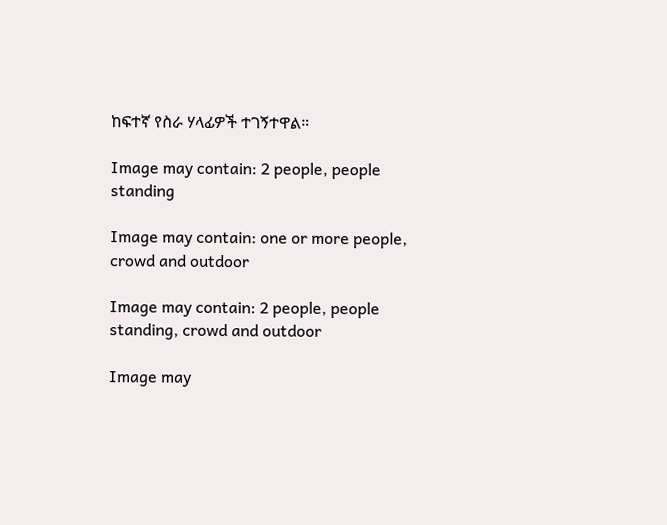ከፍተኛ የስራ ሃላፊዎች ተገኝተዋል።

Image may contain: 2 people, people standing

Image may contain: one or more people, crowd and outdoor

Image may contain: 2 people, people standing, crowd and outdoor

Image may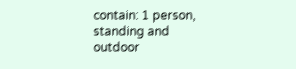contain: 1 person, standing and outdoor